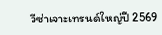วีซ่าเจาะเทรนด์ใหญ่ปี 2569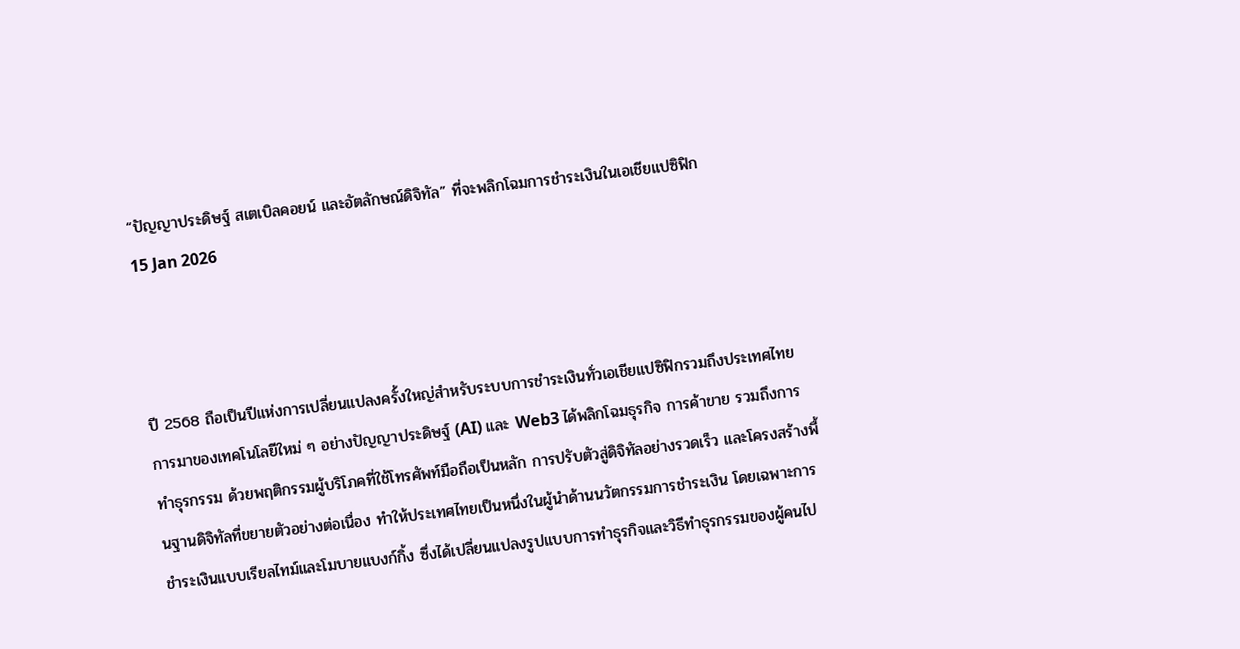“ปัญญาประดิษฐ์ สเตเบิลคอยน์ และอัตลักษณ์ดิจิทัล” ที่จะพลิกโฉมการชำระเงินในเอเชียแปซิฟิก
15 Jan 2026



ปี 2568 ถือเป็นปีแห่งการเปลี่ยนแปลงครั้งใหญ่สำหรับระบบการชำระเงินทั่วเอเชียแปซิฟิกรวมถึงประเทศไทย การมาของเทคโนโลยีใหม่ ๆ อย่างปัญญาประดิษฐ์ (AI) และ Web3 ได้พลิกโฉมธุรกิจ การค้าขาย รวมถึงการทำธุรกรรม ด้วยพฤติกรรมผู้บริโภคที่ใช้โทรศัพท์มือถือเป็นหลัก การปรับตัวสู่ดิจิทัลอย่างรวดเร็ว และโครงสร้างพื้นฐานดิจิทัลที่ขยายตัวอย่างต่อเนื่อง ทำให้ประเทศไทยเป็นหนึ่งในผู้นำด้านนวัตกรรมการชำระเงิน โดยเฉพาะการชำระเงินแบบเรียลไทม์และโมบายแบงก์กิ้ง ซึ่งได้เปลี่ยนแปลงรูปแบบการทำธุรกิจและวิธีทำธุรกรรมของผู้คนไป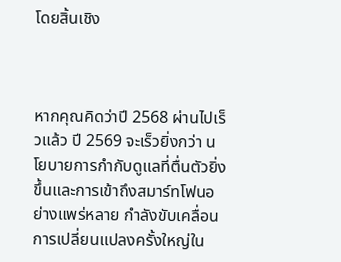โดยสิ้นเชิง



หากคุณคิดว่าปี 2568 ผ่านไปเร็วแล้ว ปี 2569 จะเร็วยิ่งกว่า นโยบายการกำกับดูแลที่ตื่นตัวยิ่งขึ้นและการเข้าถึงสมาร์ทโฟนอย่างแพร่หลาย กำลังขับเคลื่อนการเปลี่ยนแปลงครั้งใหญ่ใน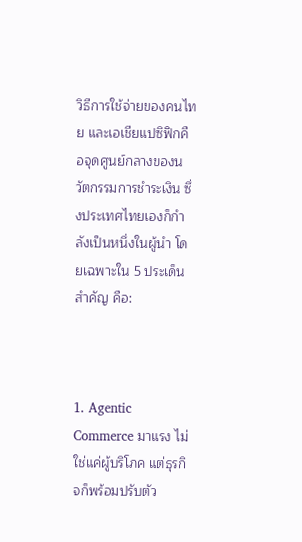วิธีการใช้จ่ายของคนไทย และเอเชียแปซิฟิกคือจุดศูนย์กลางของนวัตกรรมการชำระเงิน ซึ่งประเทศไทยเองก็กำลังเป็นหนึ่งในผู้นำ โดยเฉพาะใน 5 ประเด็นสำคัญ คือ:



1. Agentic Commerce มาแรง ไม่ใช่แค่ผู้บริโภค แต่ธุรกิจก็พร้อมปรับตัว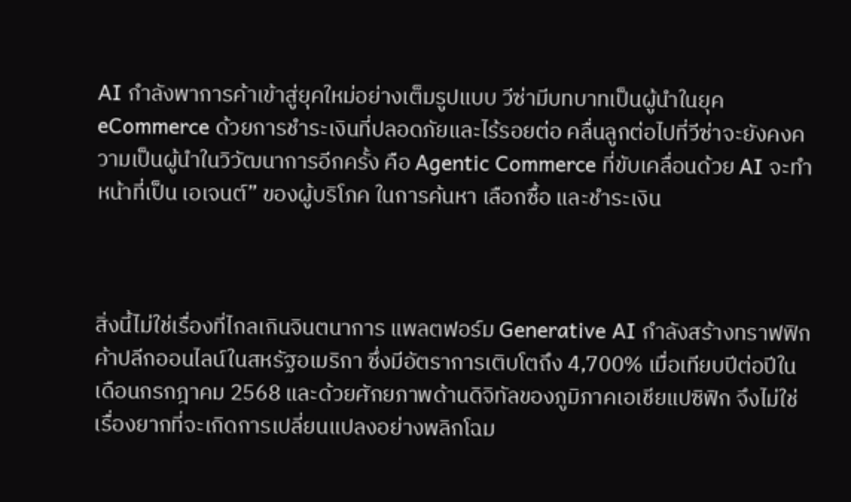AI กำลังพาการค้าเข้าสู่ยุคใหม่อย่างเต็มรูปแบบ วีซ่ามีบทบาทเป็นผู้นำในยุค eCommerce ด้วยการชำระเงินที่ปลอดภัยและไร้รอยต่อ คลื่นลูกต่อไปที่วีซ่าจะยังคงความเป็นผู้นำในวิวัฒนาการอีกครั้ง คือ Agentic Commerce ที่ขับเคลื่อนด้วย AI จะทำหน้าที่เป็น เอเจนต์” ของผู้บริโภค ในการค้นหา เลือกซื้อ และชำระเงิน



สิ่งนี้ไม่ใช่เรื่องที่ไกลเกินจินตนาการ แพลตฟอร์ม Generative AI กำลังสร้างทราฟฟิกค้าปลีกออนไลน์ในสหรัฐอเมริกา ซึ่งมีอัตราการเติบโตถึง 4,700% เมื่อเทียบปีต่อปีในเดือนกรกฎาคม 2568 และด้วยศักยภาพด้านดิจิทัลของภูมิภาคเอเชียแปซิฟิก จึงไม่ใช่เรื่องยากที่จะเกิดการเปลี่ยนแปลงอย่างพลิกโฉม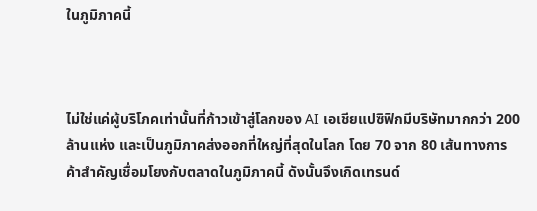ในภูมิภาคนี้



ไม่ใช่แค่ผู้บริโภคเท่านั้นที่ก้าวเข้าสู่โลกของ AI เอเชียแปซิฟิกมีบริษัทมากกว่า 200 ล้านแห่ง และเป็นภูมิภาคส่งออกที่ใหญ่ที่สุดในโลก โดย 70 จาก 80 เส้นทางการค้าสำคัญเชื่อมโยงกับตลาดในภูมิภาคนี้ ดังนั้นจึงเกิดเทรนด์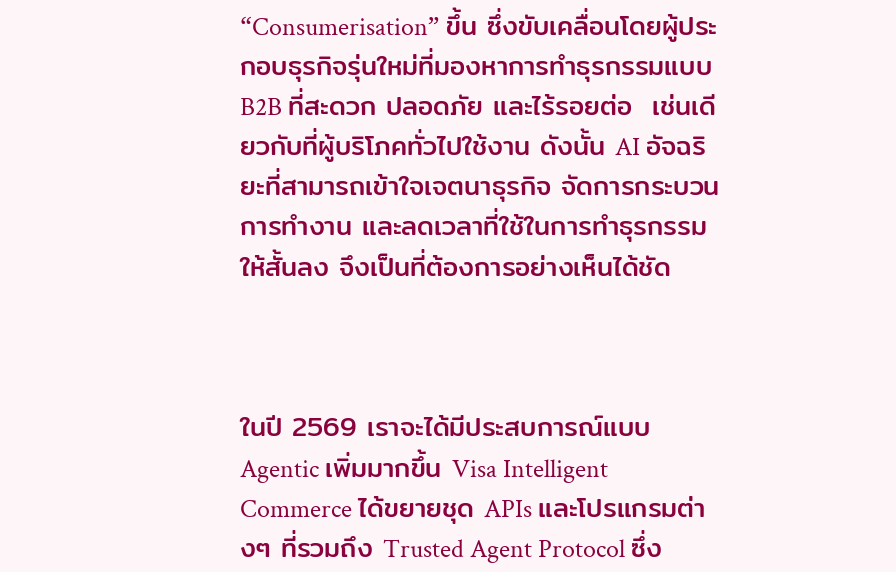“Consumerisation” ขึ้น ซึ่งขับเคลื่อนโดยผู้ประกอบธุรกิจรุ่นใหม่ที่มองหาการทำธุรกรรมแบบ B2B ที่สะดวก ปลอดภัย และไร้รอยต่อ  เช่นเดียวกับที่ผู้บริโภคทั่วไปใช้งาน ดังนั้น AI อัจฉริยะที่สามารถเข้าใจเจตนาธุรกิจ จัดการกระบวนการทำงาน และลดเวลาที่ใช้ในการทำธุรกรรมให้สั้นลง จึงเป็นที่ต้องการอย่างเห็นได้ชัด



ในปี 2569 เราจะได้มีประสบการณ์แบบ Agentic เพิ่มมากขึ้น Visa Intelligent Commerce ได้ขยายชุด APIs และโปรแกรมต่างๆ ที่รวมถึง Trusted Agent Protocol ซึ่ง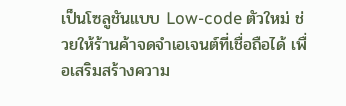เป็นโซลูชันแบบ Low-code ตัวใหม่ ช่วยให้ร้านค้าจดจำเอเจนต์ที่เชื่อถือได้ เพื่อเสริมสร้างความ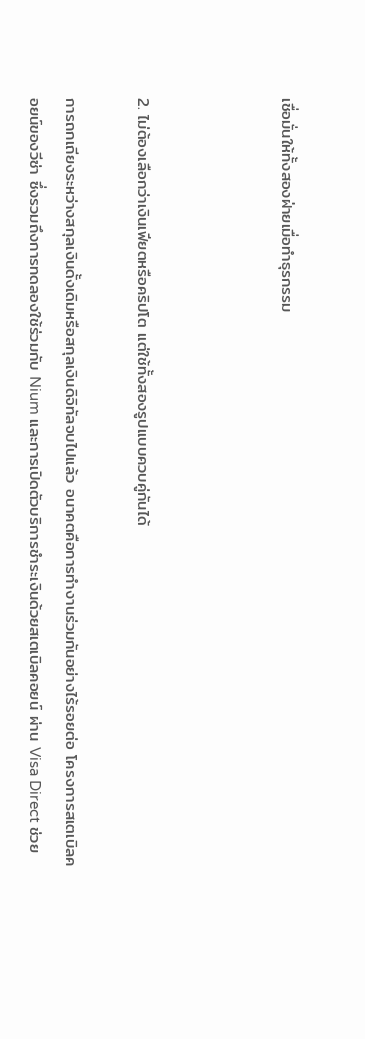เชื่อมั่นให้ทั้งสองฝ่ายเมื่อทำธุรกรรม



2. ไม่ต้องเลือกว่าเงินเฟียตหรือคริปโต แต่ใช้ทั้งสองรูปแบบควบคู่กันได้

การถกเถียงระหว่างสกุลเงินดั้งเดิมหรือสกุลเงินดิจิทัลจบไปแล้ว อนาคตคือการทำงานร่วมกันอย่างไร้รอยต่อ โครงการสเตเบิลคอยน์ของวีซ่า ซึ่งรวมถึงการทดลองใช้ร่วมกับ Nium และการเปิดตัวบริการชำระเงินด้วยสเตเบิลคอยน์ ผ่าน Visa Direct ช่วย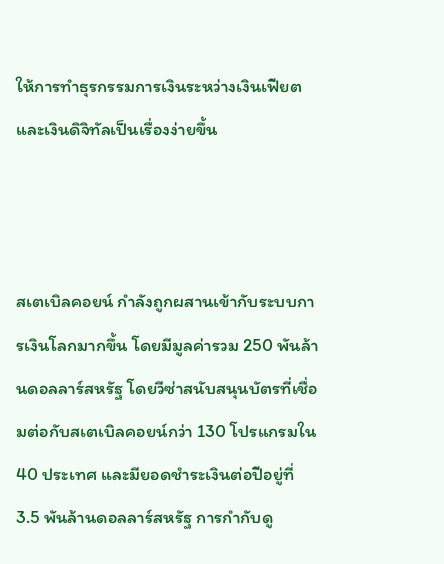ให้การทำธุรกรรมการเงินระหว่างเงินเฟียตและเงินดิจิทัลเป็นเรื่องง่ายขึ้น



สเตเบิลคอยน์ กำลังถูกผสานเข้ากับระบบการเงินโลกมากขึ้น โดยมีมูลค่ารวม 250 พันล้านดอลลาร์สหรัฐ โดยวีซ่าสนับสนุนบัตรที่เชื่อมต่อกับสเตเบิลคอยน์กว่า 130 โปรแกรมใน 40 ประเทศ และมียอดชำระเงินต่อปีอยู่ที่ 3.5 พันล้านดอลลาร์สหรัฐ การกำกับดู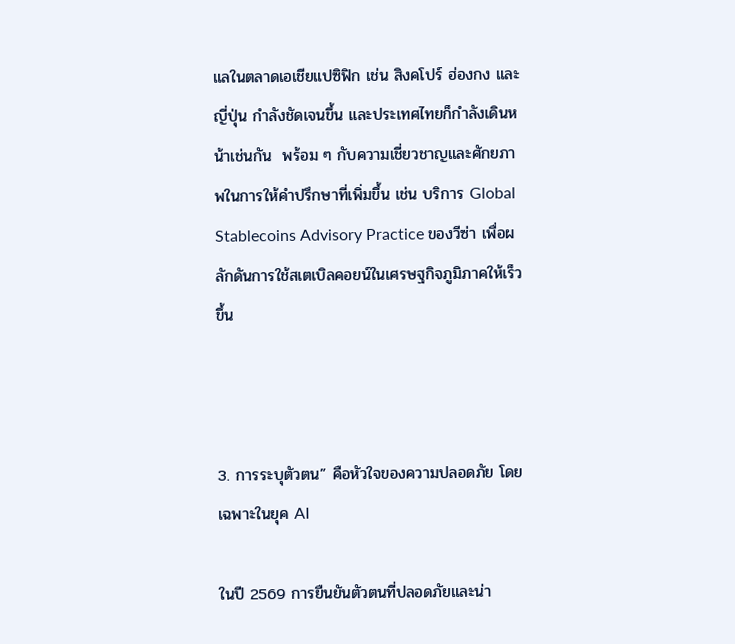แลในตลาดเอเชียแปซิฟิก เช่น สิงคโปร์ ฮ่องกง และญี่ปุ่น กำลังชัดเจนขึ้น และประเทศไทยก็กำลังเดินหน้าเช่นกัน  พร้อม ๆ กับความเชี่ยวชาญและศักยภาพในการให้คำปรึกษาที่เพิ่มขึ้น เช่น บริการ Global Stablecoins Advisory Practice ของวีซ่า เพื่อผลักดันการใช้สเตเบิลคอยน์ในเศรษฐกิจภูมิภาคให้เร็วขึ้น



3. การระบุตัวตน” คือหัวใจของความปลอดภัย โดยเฉพาะในยุค AI

ในปี 2569 การยืนยันตัวตนที่ปลอดภัยและน่า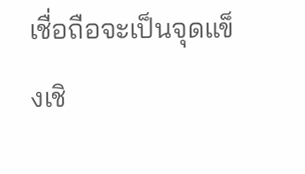เชื่อถือจะเป็นจุดแข็งเชิ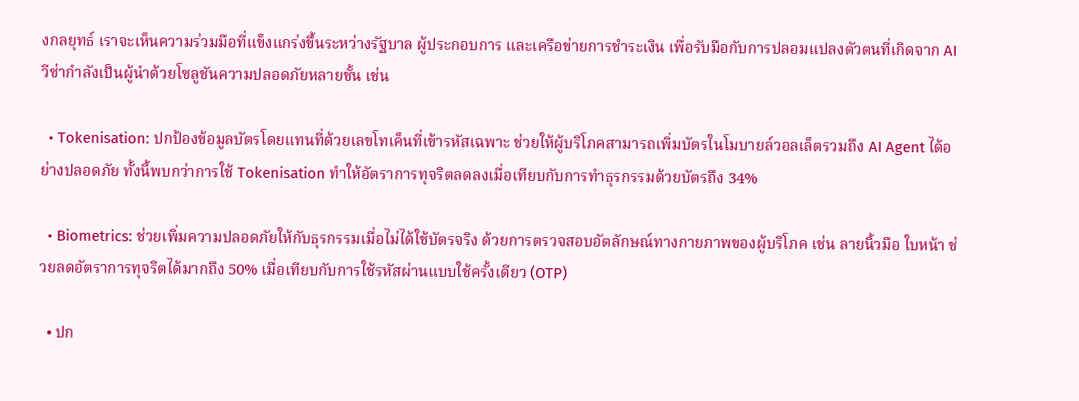งกลยุทธ์ เราจะเห็นความร่วมมือที่แข็งแกร่งขึ้นระหว่างรัฐบาล ผู้ประกอบการ และเครือข่ายการชำระเงิน เพื่อรับมือกับการปลอมแปลงตัวตนที่เกิดจาก AI วีซ่ากำลังเป็นผู้นำด้วยโซลูชันความปลอดภัยหลายชั้น เช่น

  • Tokenisation: ปกป้องข้อมูลบัตรโดยแทนที่ด้วยเลขโทเค็นที่เข้ารหัสเฉพาะ ช่วยให้ผู้บริโภคสามารถเพิ่มบัตรในโมบายล์วอลเล็ตรวมถึง AI Agent ได้อย่างปลอดภัย ทั้งนี้พบกว่าการใช้ Tokenisation ทำให้อัตราการทุจริตลดลงเมื่อเทียบกับการทำธุรกรรมด้วยบัตรถึง 34%

  • Biometrics: ช่วยเพิ่มความปลอดภัยให้กับธุรกรรมเมื่อไม่ได้ใช้บัตรจริง ด้วยการตรวจสอบอัตลักษณ์ทางกายภาพของผู้บริโภค เช่น ลายนิ้วมือ ใบหน้า ช่วยลดอัตราการทุจริตได้มากถึง 50% เมื่อเทียบกับการใช้รหัสผ่านแบบใช้ครั้งเดียว (OTP)

  • ปก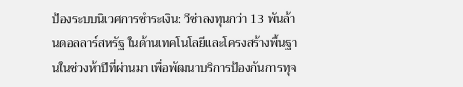ป้องระบบนิเวศการชำระเงิน: วีซ่าลงทุนกว่า 13 พันล้านดอลลาร์สหรัฐ ในด้านเทคโนโลยีและโครงสร้างพื้นฐานในช่วงห้าปีที่ผ่านมา เพื่อพัฒนาบริการป้องกันการทุจ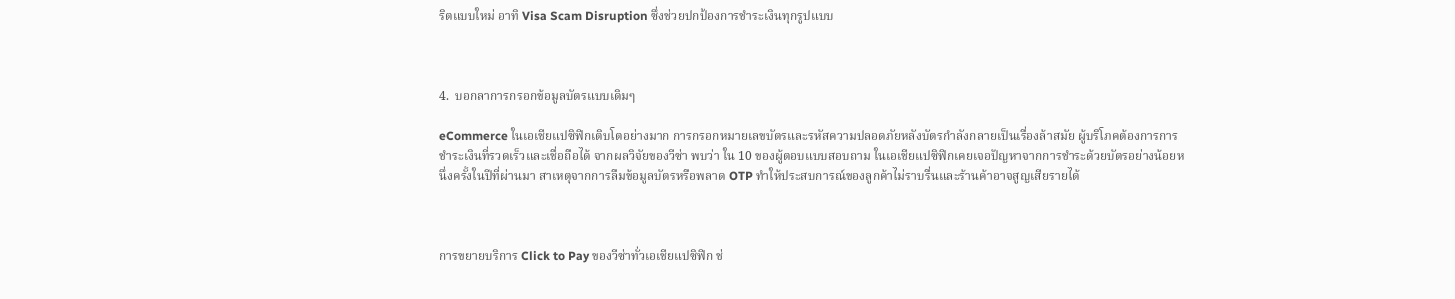ริตแบบใหม่ อาทิ Visa Scam Disruption ซึ่งช่วยปกป้องการชำระเงินทุกรูปแบบ



4.  บอกลาการกรอกข้อมูลบัตรแบบเดิมๆ

eCommerce ในเอเชียแปซิฟิกเติบโตอย่างมาก การกรอกหมายเลขบัตรและรหัสความปลอดภัยหลังบัตรกำลังกลายเป็นเรื่องล้าสมัย ผู้บริโภคต้องการการชำระเงินที่รวดเร็วและเชื่อถือได้ จากผลวิจัยของวีซ่า พบว่า ใน 10 ของผู้ตอบแบบสอบถาม ในเอเชียแปซิฟิกเคยเจอปัญหาจากการชำระด้วยบัตรอย่างน้อยหนึ่งครั้งในปีที่ผ่านมา สาเหตุจากการลืมข้อมูลบัตรหรือพลาด OTP ทำให้ประสบการณ์ของลูกค้าไม่ราบรื่นและร้านค้าอาจสูญเสียรายได้



การขยายบริการ Click to Pay ของวีซ่าทั่วเอเชียแปซิฟิก ช่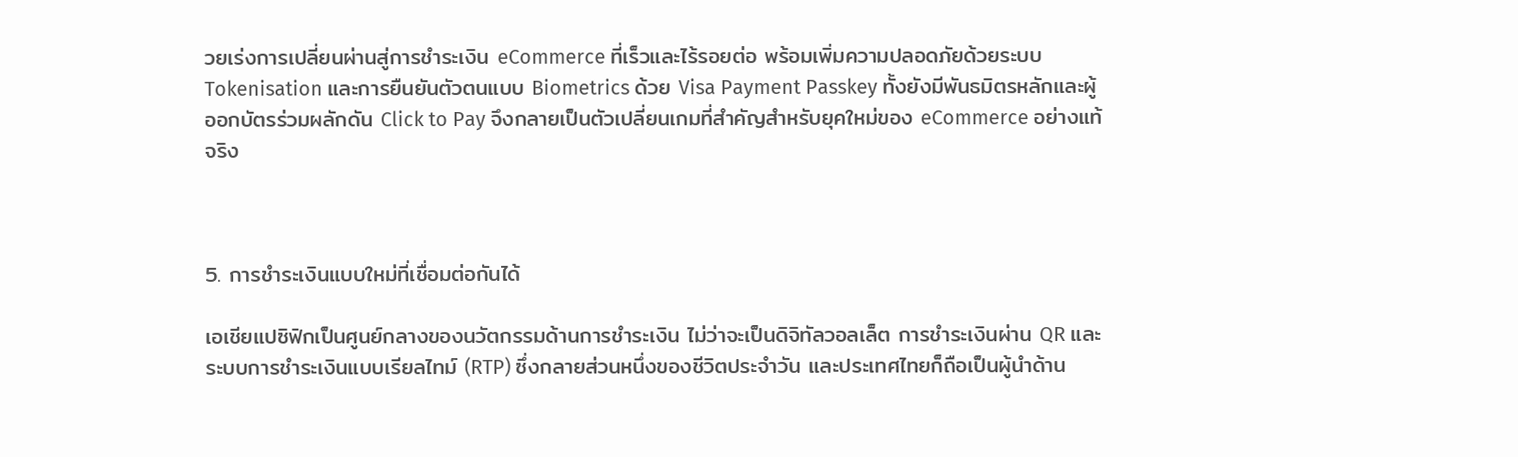วยเร่งการเปลี่ยนผ่านสู่การชำระเงิน eCommerce ที่เร็วและไร้รอยต่อ พร้อมเพิ่มความปลอดภัยด้วยระบบ Tokenisation และการยืนยันตัวตนแบบ Biometrics ด้วย Visa Payment Passkey ทั้งยังมีพันธมิตรหลักและผู้ออกบัตรร่วมผลักดัน Click to Pay จึงกลายเป็นตัวเปลี่ยนเกมที่สำคัญสำหรับยุคใหม่ของ eCommerce อย่างแท้จริง



5. การชำระเงินแบบใหม่ที่เชื่อมต่อกันได้

เอเชียแปซิฟิกเป็นศูนย์กลางของนวัตกรรมด้านการชำระเงิน ไม่ว่าจะเป็นดิจิทัลวอลเล็ต การชำระเงินผ่าน QR และระบบการชำระเงินแบบเรียลไทม์ (RTP) ซึ่งกลายส่วนหนึ่งของชีวิตประจำวัน และประเทศไทยก็ถือเป็นผู้นำด้าน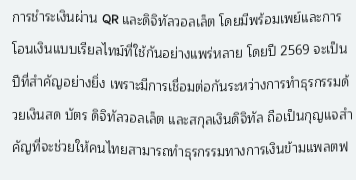การชำระเงินผ่าน QR และดิจิทัลวอลเล็ต โดยมีพร้อมเพย์และการโอนเงินแบบเรียลไทม์ที่ใช้กันอย่างแพร่หลาย โดยปี 2569 จะเป็นปีที่สำคัญอย่างยิ่ง เพราะมีการเชื่อมต่อกันระหว่างการทำธุรกรรมด้วยเงินสด บัตร ดิจิทัลวอลเล็ต และสกุลเงินดิจิทัล ถือเป็นกุญแจสำคัญที่จะช่วยให้คนไทยสามารถทำธุรกรรมทางการเงินข้ามแพลตฟ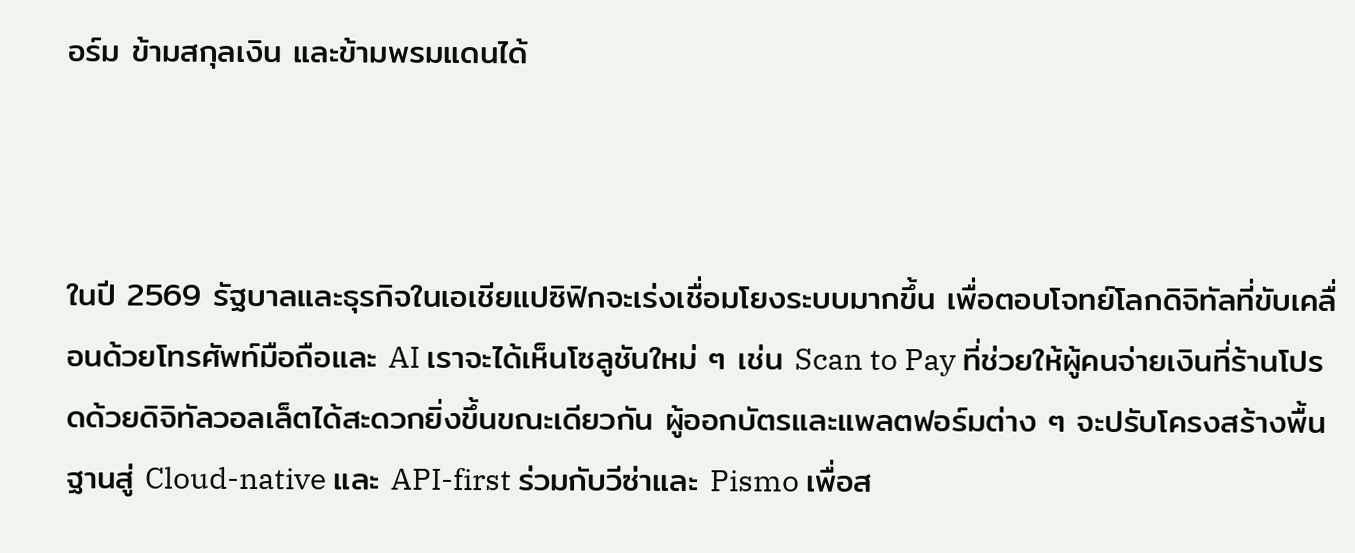อร์ม ข้ามสกุลเงิน และข้ามพรมแดนได้



ในปี 2569 รัฐบาลและธุรกิจในเอเชียแปซิฟิกจะเร่งเชื่อมโยงระบบมากขึ้น เพื่อตอบโจทย์โลกดิจิทัลที่ขับเคลื่อนด้วยโทรศัพท์มือถือและ AI เราจะได้เห็นโซลูชันใหม่ ๆ เช่น Scan to Pay ที่ช่วยให้ผู้คนจ่ายเงินที่ร้านโปรดด้วยดิจิทัลวอลเล็ตได้สะดวกยิ่งขึ้นขณะเดียวกัน ผู้ออกบัตรและแพลตฟอร์มต่าง ๆ จะปรับโครงสร้างพื้นฐานสู่ Cloud-native และ API-first ร่วมกับวีซ่าและ Pismo เพื่อส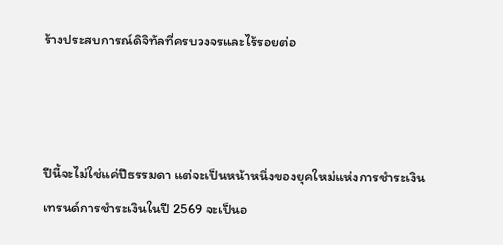ร้างประสบการณ์ดิจิทัลที่ครบวงจรและไร้รอยต่อ



ปีนี้จะไม่ใช่แค่ปีธรรมดา แต่จะเป็นหน้าหนึ่งของยุคใหม่แห่งการชำระเงิน เทรนด์การชำระเงินในปี 2569 จะเป็นอ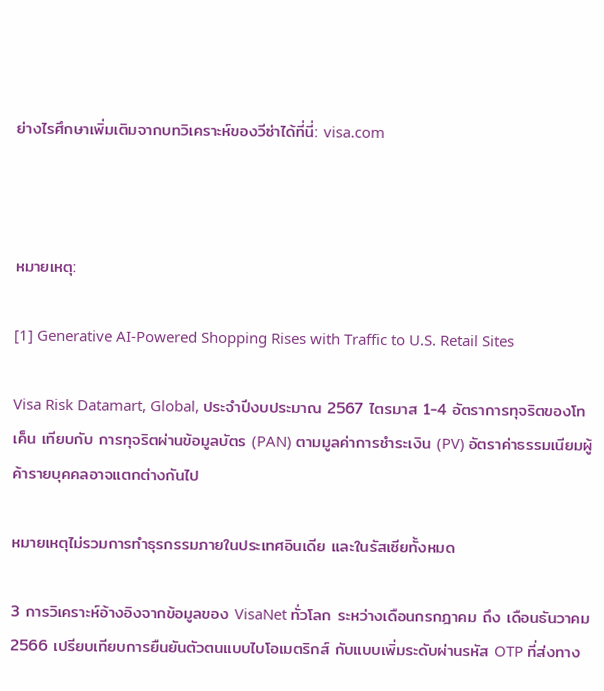ย่างไรศึกษาเพิ่มเติมจากบทวิเคราะห์ของวีซ่าได้ที่นี่: visa.com



หมายเหตุ:

[1] Generative AI-Powered Shopping Rises with Traffic to U.S. Retail Sites

Visa Risk Datamart, Global, ประจำปีงบประมาณ 2567 ไตรมาส 1-4 อัตราการทุจริตของโทเค็น เทียบกับ การทุจริตผ่านข้อมูลบัตร (PAN) ตามมูลค่าการชำระเงิน (PV) อัตราค่าธรรมเนียมผู้ค้ารายบุคคลอาจแตกต่างกันไป

หมายเหตุไม่รวมการทำธุรกรรมภายในประเทศอินเดีย และในรัสเซียทั้งหมด

3 การวิเคราะห์อ้างอิงจากข้อมูลของ VisaNet ทั่วโลก ระหว่างเดือนกรกฎาคม ถึง เดือนธันวาคม 2566 เปรียบเทียบการยืนยันตัวตนแบบไบโอเมตริกส์ กับแบบเพิ่มระดับผ่านรหัส OTP ที่ส่งทาง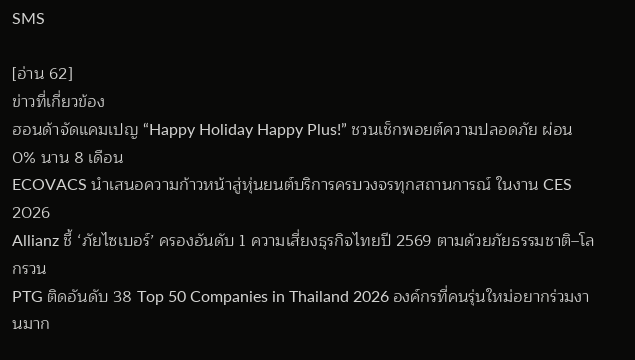SMS

[อ่าน 62]
ข่าวที่เกี่ยวข้อง
ฮอนด้าจัดแคมเปญ “Happy Holiday Happy Plus!” ชวนเช็กพอยต์ความปลอดภัย ผ่อน 0% นาน 8 เดือน
ECOVACS นำเสนอความก้าวหน้าสู่หุ่นยนต์บริการครบวงจรทุกสถานการณ์ ในงาน CES 2026
Allianz ชี้ ‘ภัยไซเบอร์’ ครองอันดับ 1 ความเสี่ยงธุรกิจไทยปี 2569 ตามด้วยภัยธรรมชาติ–โลกรวน
PTG ติดอันดับ 38 Top 50 Companies in Thailand 2026 องค์กรที่คนรุ่นใหม่อยากร่วมงานมาก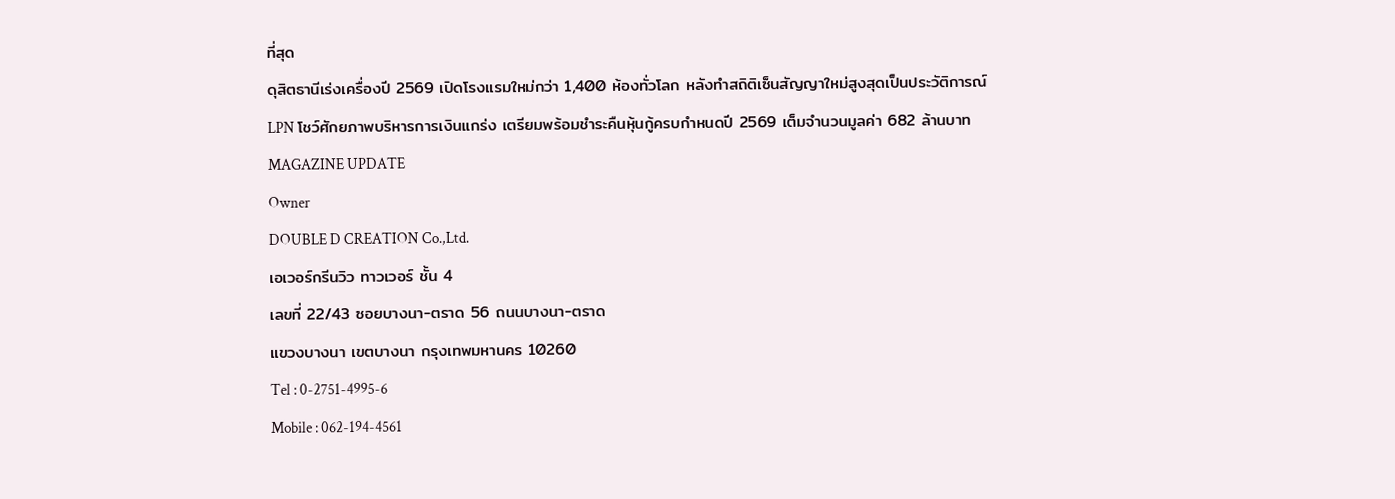ที่สุด
ดุสิตธานีเร่งเครื่องปี 2569 เปิดโรงแรมใหม่กว่า 1,400 ห้องทั่วโลก หลังทำสถิติเซ็นสัญญาใหม่สูงสุดเป็นประวัติการณ์
LPN โชว์ศักยภาพบริหารการเงินแกร่ง เตรียมพร้อมชำระคืนหุ้นกู้ครบกำหนดปี 2569 เต็มจำนวนมูลค่า 682 ล้านบาท
MAGAZINE UPDATE
Owner
DOUBLE D CREATION Co.,Ltd.
เอเวอร์กรีนวิว ทาวเวอร์ ชั้น 4
เลขที่ 22/43 ซอยบางนา-ตราด 56 ถนนบางนา-ตราด
แขวงบางนา เขตบางนา กรุงเทพมหานคร 10260
Tel : 0-2751-4995-6
Mobile : 062-194-4561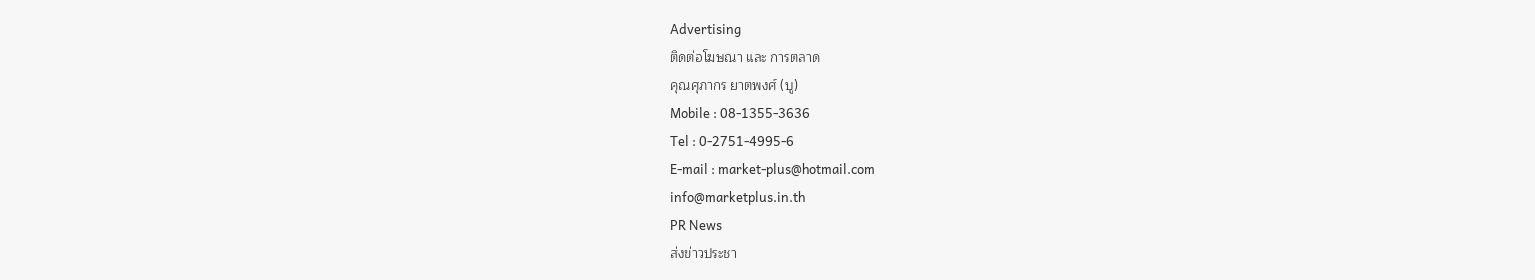Advertising
ติดต่อโฆษณา และ การตลาด
คุณศุภากร ยาตพงศ์ (บู)
Mobile : 08-1355-3636
Tel : 0-2751-4995-6
E-mail : market-plus@hotmail.com
info@marketplus.in.th
PR News
ส่งข่าวประชา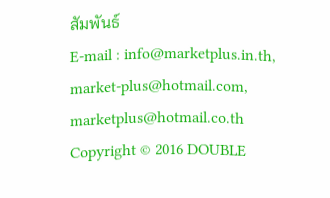สัมพันธ์
E-mail : info@marketplus.in.th,
market-plus@hotmail.com,
marketplus@hotmail.co.th
Copyright © 2016 DOUBLE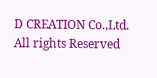D CREATION Co.,Ltd. All rights Reserved